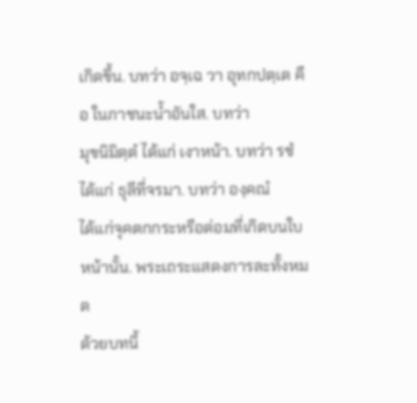เกิดขึ้น. บทว่า อจฺเฉ วา อุทกปตฺเต คือ ในภาชนะน้ำอันใส. บทว่า
มุขนิมิตฺตํ ได้แก่ เงาหน้า. บทว่า รชํ ได้แก่ ธุลีที่จรมา. บทว่า องฺคณํ
ได้แก่จุคตกกระหรือต่อมที่เกิดบนใบหน้านั้น. พระเถระแสดงการละทั้งหมด
ด้วยบทนี้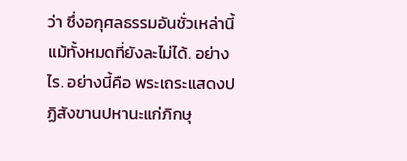ว่า ซึ่งอกุศลธรรมอันชั่วเหล่านี้แม้ทั้งหมดที่ยังละไม่ได้. อย่างไร. อย่างนี้คือ พระเถระแสดงปฏิสังขานปหานะแก่ภิกษุ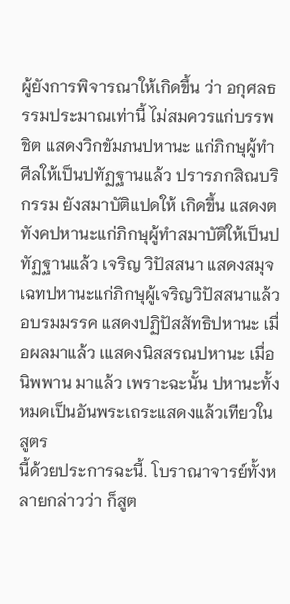ผู้ยังการพิจารณาให้เกิดขึ้น ว่า อกุศลธรรมประมาณเท่านี้ ไม่สมควรแก่บรรพชิต แสดงวิกขัมภนปหานะ แก่ภิกษุผู้ทำศีลให้เป็นปทัฏฐานแล้ว ปรารภกสิณบริกรรม ยังสมาบัติแปดให้ เกิดขึ้น แสดงตทังคปหานะแก่ภิกษุผู้ทำสมาบัติให้เป็นปทัฏฐานแล้ว เจริญ วิปัสสนา แสดงสมุจเฉทปหานะแก่ภิกษุผู้เจริญวิปัสสนาแล้ว อบรมมรรค แสดงปฏิปัสสัทธิปหานะ เมื่อผลมาแล้ว เแสดงนิสสรณปหานะ เมื่อนิพพาน มาแล้ว เพราะฉะนั้น ปหานะทั้งหมดเป็นอันพระเถระแสดงแล้วเทียวในสูตร
นี้ด้วยประการฉะนี้. โบราณาจารย์ทั้งหลายกล่าวว่า ก็สูต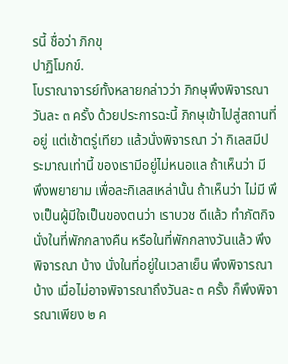รนี้ ชื่อว่า ภิกขุ
ปาฏิโมกข์.
โบราณาจารย์ทั้งหลายกล่าวว่า ภิกษุพึงพิจารณาวันละ ๓ ครั้ง ด้วยประการฉะนี้ ภิกษุเข้าไปสู่สถานที่อยู่ แต่เช้าตรู่เทียว แล้วนั่งพิจารณา ว่า กิเลสมีประมาณเท่านี้ ของเรามีอยู่ไม่หนอแล ถ้าเห็นว่า มี พึงพยายาม เพื่อละกิเลสเหล่านั้น ถ้าเห็นว่า ไม่มี พึงเป็นผู้มีใจเป็นของตนว่า เราบวช ดีแล้ว ทำภัตกิจนั่งในที่พักกลางคืน หรือในที่พักกลางวันแล้ว พึงพิจารณา บ้าง นั่งในที่อยู่ในเวลาเย็น พึงพิจารณาบ้าง เมื่อไม่อาจพิจารณาถึงวันละ ๓ ครั้ง ก็พึงพิจารณาเพียง ๒ ค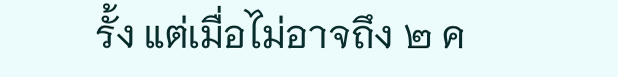รั้ง แต่เมื่อไม่อาจถึง ๒ ค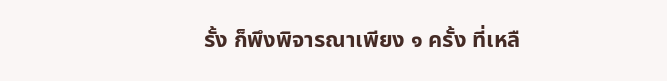รั้ง ก็พึงพิจารณาเพียง ๑ ครั้ง ที่เหลื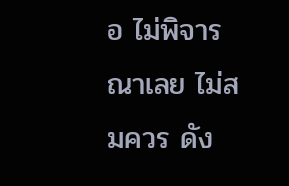อ ไม่พิจารณาเลย ไม่สมควร ดัง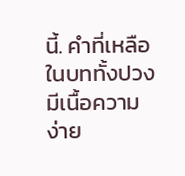นี้. คำที่เหลือในบททั้งปวง มีเนื้อความง่าย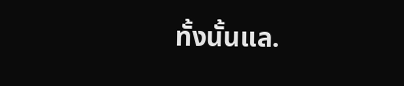ทั้งนั้นแล.